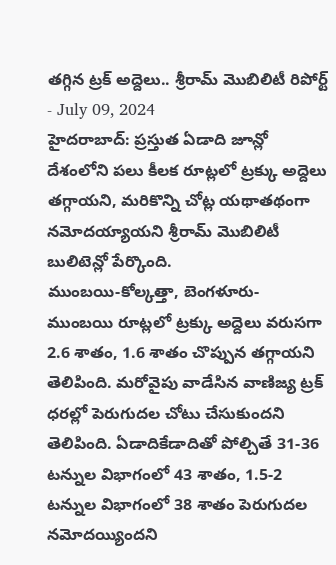తగ్గిన ట్రక్ అద్దెలు.. శ్రీరామ్ మొబిలిటీ రిపోర్ట్
- July 09, 2024
హైదరాబాద్: ప్రస్తుత ఏడాది జూన్లో దేశంలోని పలు కీలక రూట్లలో ట్రక్కు అద్దెలు తగ్గాయని, మరికొన్ని చోట్ల యథాతథంగా నమోదయ్యాయని శ్రీరామ్ మొబిలిటీ బులిటెన్లో పేర్కొంది.
ముంబయి-కోల్కత్తా, బెంగళూరు- ముంబయి రూట్లలో ట్రక్కు అద్దెలు వరుసగా 2.6 శాతం, 1.6 శాతం చొప్పున తగ్గాయని తెలిపింది. మరోవైపు వాడేసిన వాణిజ్య ట్రక్ ధరల్లో పెరుగుదల చోటు చేసుకుందని తెలిపింది. ఏడాదికేడాదితో పోల్చితే 31-36 టన్నుల విభాగంలో 43 శాతం, 1.5-2 టన్నుల విభాగంలో 38 శాతం పెరుగుదల నమోదయ్యిందని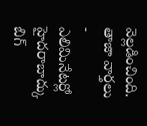వెల్లడించింది.
తాజా వార్తలు
- ఎలిమినేటర్లో హైదరాబాద్కు బిగ్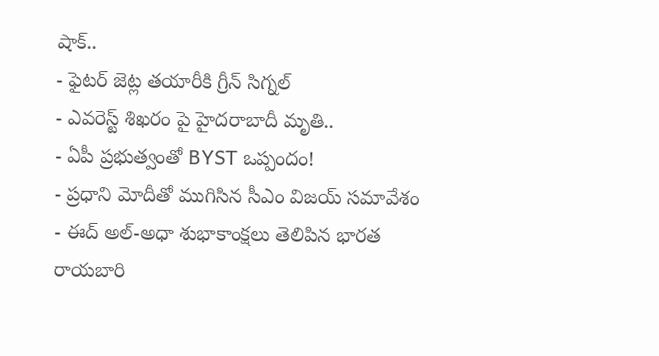షాక్..
- ఫైటర్ జెట్ల తయారీకి గ్రీన్ సిగ్నల్
- ఎవరెస్ట్ శిఖరం పై హైదరాబాదీ మృతి..
- ఏపీ ప్రభుత్వంతో BYST ఒప్పందం!
- ప్రధాని మోదీతో ముగిసిన సీఎం విజయ్ సమావేశం
- ఈద్ అల్-అధా శుభాకాంక్షలు తెలిపిన భారత రాయబారి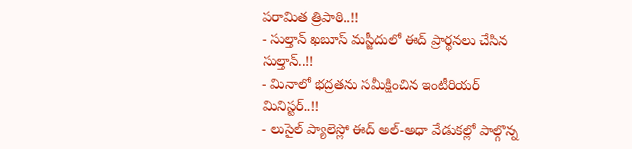పరామిత త్రిపాఠి..!!
- సుల్తాన్ ఖబూస్ మస్జీదులో ఈద్ ప్రార్థనలు చేసిన సుల్తాన్..!!
- మినాలో భద్రతను సమీక్షించిన ఇంటీరియర్ మినిస్టర్..!!
- లుసైల్ ప్యాలెస్లో ఈద్ అల్-అధా వేడుకల్లో పాల్గొన్న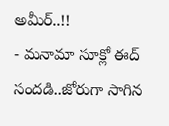అమీర్..!!
- మనామా సూక్లో ఈద్ సందడి..జోరుగా సాగిన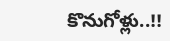కొనుగోళ్లు..!!